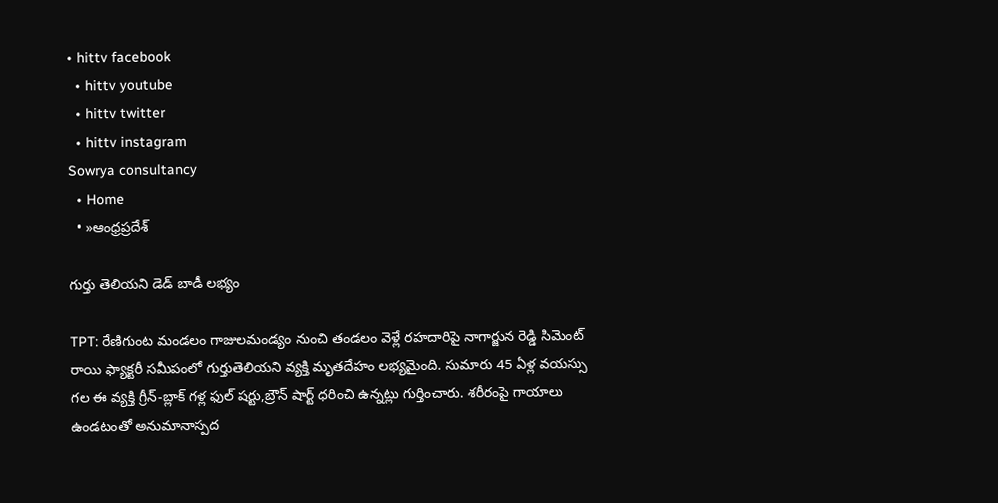• hittv facebook
  • hittv youtube
  • hittv twitter
  • hittv instagram
Sowrya consultancy
  • Home
  • »ఆంధ్రప్రదేశ్

గుర్తు తెలియని డెడ్ బాడీ లభ్యం

TPT: రేణిగుంట మండలం గాజులమండ్యం నుంచి తండలం వెళ్లే రహదారిపై నాగార్జున రెడ్డి సిమెంట్ రాయి ఫ్యాక్టరీ సమీపంలో గుర్తుతెలియని వ్యక్తి మృతదేహం లభ్యమైంది. సుమారు 45 ఏళ్ల వయస్సు గల ఈ వ్యక్తి గ్రీన్-బ్లాక్ గళ్ల ఫుల్ షర్టు,బ్రౌన్ షార్ట్ ధరించి ఉన్నట్లు గుర్తించారు. శరీరంపై గాయాలు ఉండటంతో అనుమానాస్పద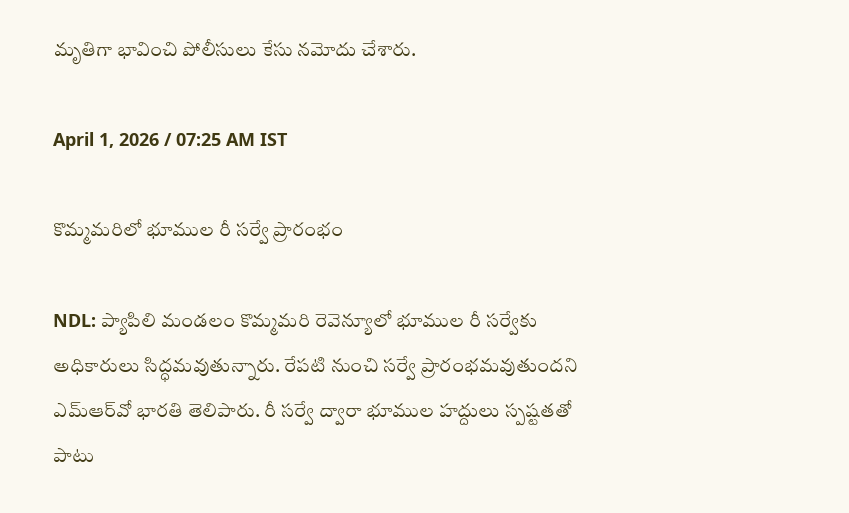మృతిగా భావించి పోలీసులు కేసు నమోదు చేశారు.

April 1, 2026 / 07:25 AM IST

కొమ్మమరిలో భూముల రీ సర్వే ప్రారంభం

NDL: ప్యాపిలి మండలం కొమ్మమరి రెవెన్యూలో భూముల రీ సర్వేకు అధికారులు సిద్ధమవుతున్నారు. రేపటి నుంచి సర్వే ప్రారంభమవుతుందని ఎమ్‌ఆర్‌వో భారతి తెలిపారు. రీ సర్వే ద్వారా భూముల హద్దులు స్పష్టతతో పాటు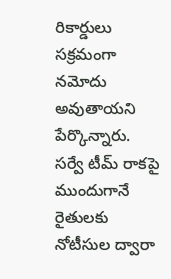రికార్డులు సక్రమంగా నమోదు అవుతాయని పేర్కొన్నారు. సర్వే టీమ్ రాకపై ముందుగానే రైతులకు నోటీసుల ద్వారా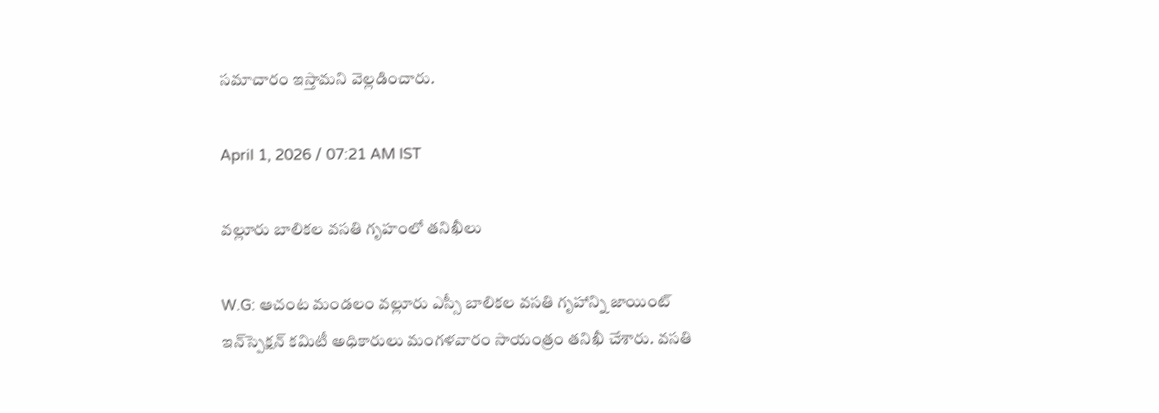సమాచారం ఇస్తామని వెల్లడించారు.

April 1, 2026 / 07:21 AM IST

వల్లూరు బాలికల వసతి గృహంలో తనిఖీలు

W.G: ఆచంట మండలం వల్లూరు ఎస్సీ బాలికల వసతి గృహాన్ని జాయింట్ ఇన్‌స్పెక్షన్ కమిటీ అధికారులు మంగళవారం సాయంత్రం తనిఖీ చేశారు. వసతి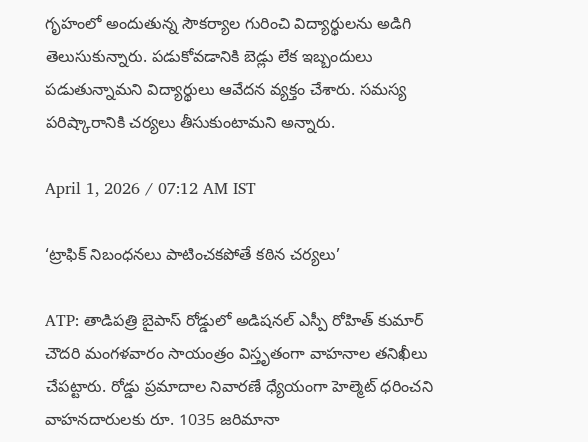గృహంలో అందుతున్న సౌకర్యాల గురించి విద్యార్థులను అడిగి తెలుసుకున్నారు. పడుకోవడానికి బెడ్లు లేక ఇబ్బందులు పడుతున్నామని విద్యార్థులు ఆవేదన వ్యక్తం చేశారు. సమస్య పరిష్కారానికి చర్యలు తీసుకుంటామని అన్నారు.

April 1, 2026 / 07:12 AM IST

‘ట్రాఫిక్ నిబంధనలు పాటించకపోతే కఠిన చర్యలు’

ATP: తాడిపత్రి బైపాస్ రోడ్డులో అడిషనల్ ఎస్పీ రోహిత్ కుమార్ చౌదరి మంగళవారం సాయంత్రం విస్తృతంగా వాహనాల తనిఖీలు చేపట్టారు. రోడ్డు ప్రమాదాల నివారణే ధ్యేయంగా హెల్మెట్ ధరించని వాహనదారులకు రూ. 1035 జరిమానా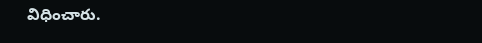విధించారు.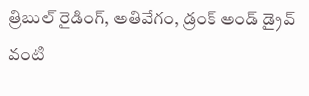త్రిబుల్ రైడింగ్, అతివేగం, డ్రంక్ అండ్ డ్రైవ్ వంటి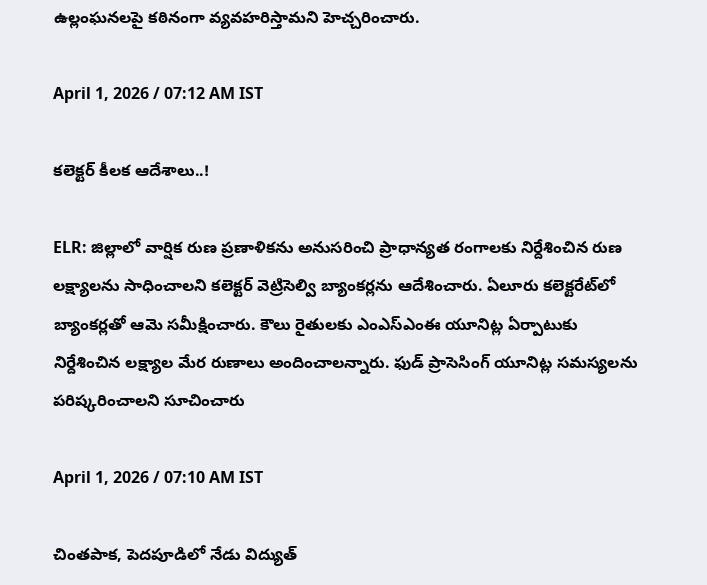ఉల్లంఘనలపై కఠినంగా వ్యవహరిస్తామని హెచ్చరించారు.

April 1, 2026 / 07:12 AM IST

కలెక్టర్ కీలక ఆదేశాలు..!

ELR: జిల్లాలో వార్షిక రుణ ప్రణాళికను అనుసరించి ప్రాధాన్యత రంగాలకు నిర్దేశించిన రుణ లక్ష్యాలను సాధించాలని కలెక్టర్ వెట్రిసెల్వి బ్యాంకర్లను ఆదేశించారు. ఏలూరు కలెక్టరేట్‌లో బ్యాంకర్లతో ఆమె సమీక్షించారు. కౌలు రైతులకు ఎంఎస్ఎంఈ యూనిట్ల ఏర్పాటుకు నిర్దేశించిన లక్ష్యాల మేర రుణాలు అందించాలన్నారు. ఫుడ్ ప్రాసెసింగ్ యూనిట్ల సమస్యలను పరిష్కరించాలని సూచించారు

April 1, 2026 / 07:10 AM IST

చింతపాక, పెదపూడిలో నేడు విద్యుత్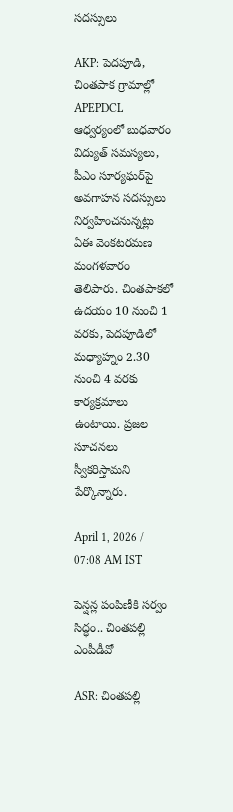సదస్సులు

AKP: పెదపూడి, చింతపాక గ్రామాల్లో APEPDCL ఆధ్వర్యంలో బుధవారం విద్యుత్ సమస్యలు, పీఎం సూర్యఘర్‌పై అవగాహన సదస్సులు నిర్వహించనున్నట్లు ఏఈ వెంకటరమణ మంగళవారం తెలిపారు. చింతపాకలో ఉదయం 10 నుంచి 1 వరకు, పెదపూడిలో మధ్యాహ్నం 2.30 నుంచి 4 వరకు కార్యక్రమాలు ఉంటాయి. ప్రజల సూచనలు స్వీకరిస్తామని పేర్కొన్నారు.

April 1, 2026 / 07:08 AM IST

పెన్షన్ల పంపిణీకి సర్వం సిద్ధం.. చింతపల్లి ఎంపీడీవో

ASR: చింతపల్లి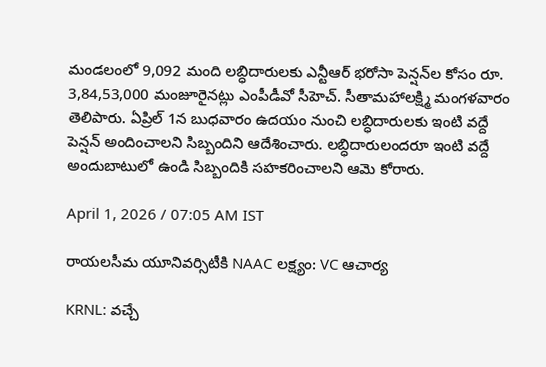మండలంలో 9,092 మంది లబ్ధిదారులకు ఎన్టీఆర్ భరోసా పెన్షన్‌ల కోసం రూ. 3,84,53,000 మంజూరైనట్లు ఎంపీడీవో సీహెచ్. సీతామహాలక్ష్మి మంగళవారం తెలిపారు. ఏప్రిల్ 1న బుధవారం ఉదయం నుంచి లబ్ధిదారులకు ఇంటి వద్దే పెన్షన్ అందించాలని సిబ్బందిని ఆదేశించారు. లబ్ధిదారులందరూ ఇంటి వద్దే అందుబాటులో ఉండి సిబ్బందికి సహకరించాలని ఆమె కోరారు.

April 1, 2026 / 07:05 AM IST

రాయలసీమ యూనివర్సిటీకి NAAC లక్ష్యం: VC ఆచార్య

KRNL: వచ్చే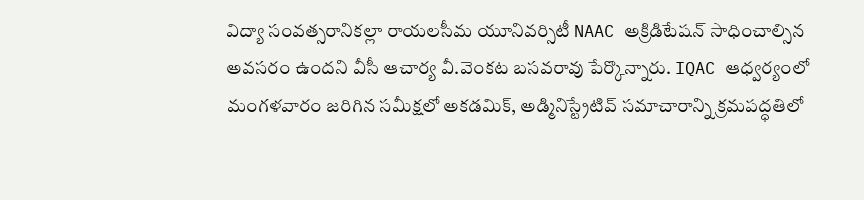విద్యా సంవత్సరానికల్లా రాయలసీమ యూనివర్సిటీ NAAC అక్రిడిటేషన్ సాధించాల్సిన అవసరం ఉందని వీసీ ఆచార్య వీ.వెంకట బసవరావు పేర్కొన్నారు. IQAC ఆధ్వర్యంలో మంగళవారం జరిగిన సమీక్షలో అకడమిక్, అడ్మినిస్ట్రేటివ్ సమాచారాన్ని క్రమపద్ధతిలో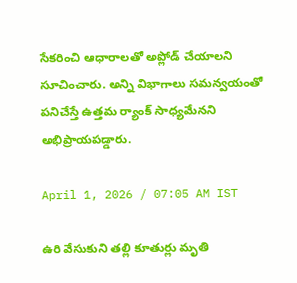సేకరించి ఆధారాలతో అప్లోడ్ చేయాలని సూచించారు. అన్ని విభాగాలు సమన్వయంతో పనిచేస్తే ఉత్తమ ర్యాంక్ సాధ్యమేనని అభిప్రాయపడ్డారు.

April 1, 2026 / 07:05 AM IST

ఉరి వేసుకుని తల్లి కూతుర్లు మృతి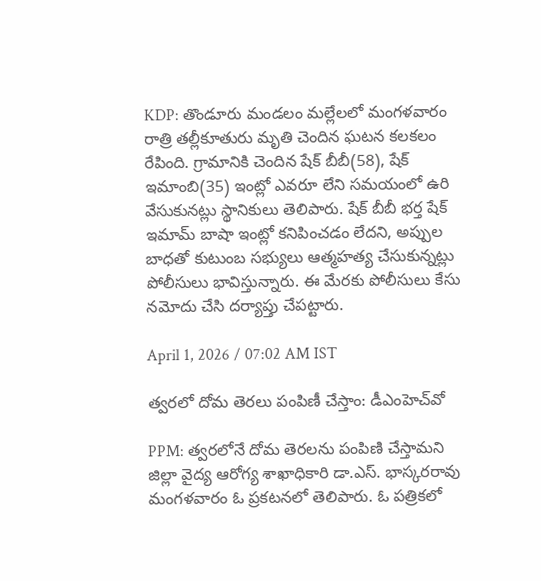KDP: తొండూరు మండలం మల్లేలలో మంగళవారం రాత్రి తల్లీకూతురు మృతి చెందిన ఘటన కలకలం రేపింది. గ్రామానికి చెందిన షేక్ బీబీ(58), షేక్ ఇమాంబి(35) ఇంట్లో ఎవరూ లేని సమయంలో ఉరి వేసుకునట్లు స్థానికులు తెలిపారు. షేక్ బీబీ భర్త షేక్ ఇమామ్ బాషా ఇంట్లో కనిపించడం లేదని, అప్పుల బాధతో కుటుంబ సభ్యులు ఆత్మహత్య చేసుకున్నట్లు పోలీసులు భావిస్తున్నారు. ఈ మేరకు పోలీసులు కేసు నమోదు చేసి దర్యాప్తు చేపట్టారు.

April 1, 2026 / 07:02 AM IST

త్వరలో దోమ తెరలు పంపిణీ చేస్తాం: డీఎంహెచ్‌వో

PPM: త్వరలోనే దోమ తెరలను పంపిణి చేస్తామని జిల్లా వైద్య ఆరోగ్య శాఖాధికారి డా.ఎస్. భాస్కరరావు మంగళవారం ఓ ప్రకటనలో తెలిపారు. ఓ పత్రికలో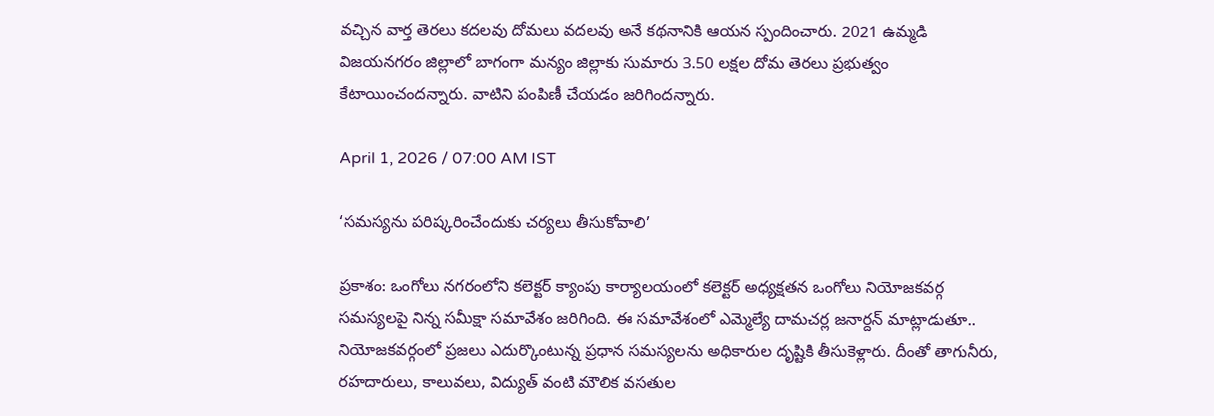వచ్చిన వార్త తెరలు కదలవు దోమలు వదలవు అనే కథనానికి ఆయన స్పందించారు. 2021 ఉమ్మడి విజయనగరం జిల్లాలో బాగంగా మన్యం జిల్లాకు సుమారు 3.50 లక్షల దోమ తెరలు ప్రభుత్వం కేటాయించందన్నారు. వాటిని పంపిణీ చేయడం జరిగిందన్నారు.

April 1, 2026 / 07:00 AM IST

‘సమస్యను పరిష్కరించేందుకు చర్యలు తీసుకోవాలి’

ప్రకాశం: ఒంగోలు నగరంలోని కలెక్టర్ క్యాంపు కార్యాలయంలో కలెక్టర్ అధ్యక్షతన ఒంగోలు నియోజకవర్గ సమస్యలపై నిన్న సమీక్షా సమావేశం జరిగింది. ఈ సమావేశంలో ఎమ్మెల్యే దామచర్ల జనార్దన్ మాట్లాడుతూ.. నియోజకవర్గంలో ప్రజలు ఎదుర్కొంటున్న ప్రధాన సమస్యలను అధికారుల దృష్టికి తీసుకెళ్లారు. దీంతో తాగునీరు, రహదారులు, కాలువలు, విద్యుత్ వంటి మౌలిక వసతుల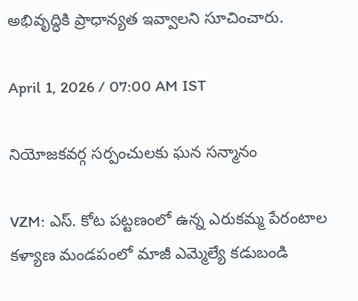అభివృద్ధికి ప్రాధాన్యత ఇవ్వాలని సూచించారు.

April 1, 2026 / 07:00 AM IST

నియోజకవర్గ సర్పంచులకు ఘన సన్మానం

VZM: ఎస్. కోట పట్టణంలో ఉన్న ఎరుకమ్మ పేరంటాల కళ్యాణ మండపంలో మాజీ ఎమ్మెల్యే కడుబండి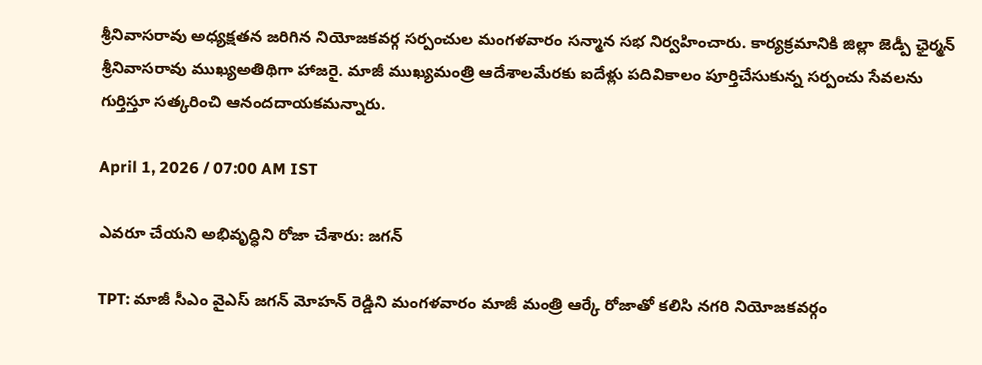శ్రీనివాసరావు అధ్యక్షతన జరిగిన నియోజకవర్గ సర్పంచుల మంగళవారం సన్మాన సభ నిర్వహించారు. కార్యక్రమానికి జిల్లా జెడ్పీ ఛైర్మన్ శ్రీనివాసరావు ముఖ్యఅతిథిగా హాజరై. మాజీ ముఖ్యమంత్రి ఆదేశాలమేరకు ఐదేళ్లు పదివికాలం పూర్తిచేసుకున్న సర్పంచు సేవలను గుర్తిస్తూ సత్కరించి ఆనందదాయకమన్నారు.

April 1, 2026 / 07:00 AM IST

ఎవరూ చేయని అభివృద్ధిని రోజా చేశారు: జగన్

TPT: మాజీ సీఎం వైఎస్ జగన్ మోహన్ రెడ్డిని మంగళవారం మాజీ మంత్రి ఆర్కే రోజాతో కలిసి నగరి నియోజకవర్గం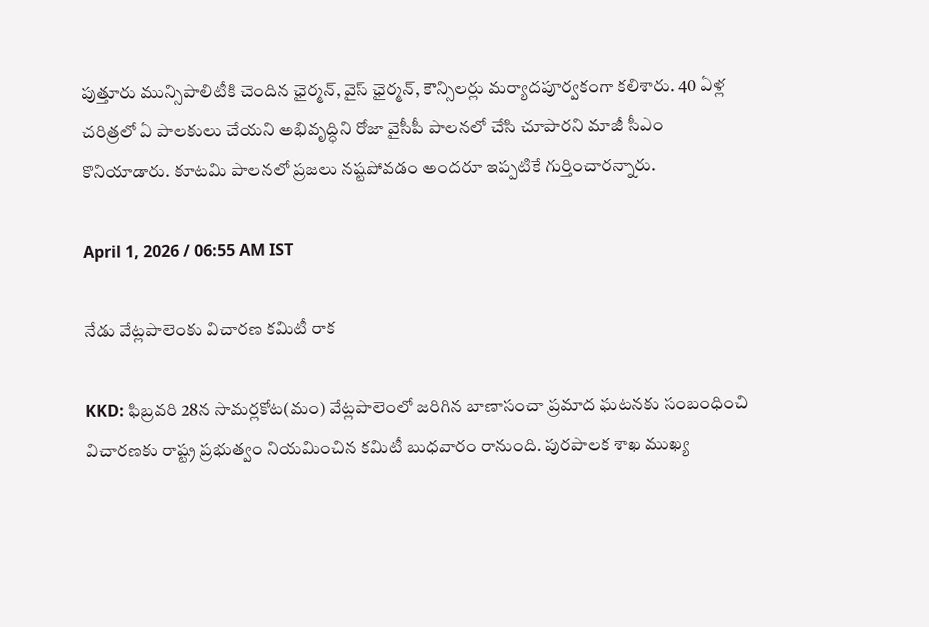పుత్తూరు మున్సిపాలిటీకి చెందిన ఛైర్మన్, వైస్ ఛైర్మన్, కౌన్సిలర్లు మర్యాదపూర్వకంగా కలిశారు. 40 ఏళ్ల చరిత్రలో ఏ పాలకులు చేయని అభివృద్ధిని రోజా వైసీపీ పాలనలో చేసి చూపారని మాజీ సీఎం కొనియాడారు. కూటమి పాలనలో ప్రజలు నష్టపోవడం అందరూ ఇప్పటికే గుర్తించారన్నారు.

April 1, 2026 / 06:55 AM IST

నేడు వేట్లపాలెంకు విచారణ కమిటీ రాక

KKD: ఫిబ్రవరి 28న సామర్లకోట(మం) వేట్లపాలెంలో జరిగిన బాణాసంచా ప్రమాద ఘటనకు సంబంధించి విచారణకు రాష్ట్ర ప్రభుత్వం నియమించిన కమిటీ బుధవారం రానుంది. పురపాలక శాఖ ముఖ్య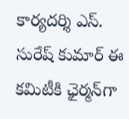కార్యదర్శి ఎస్. సురేష్ కుమార్ ఈ కమిటీకి ఛైర్మన్‌గా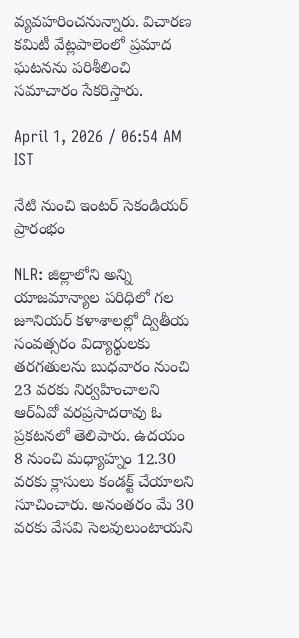వ్యవహరించనున్నారు. విచారణ కమిటీ వేట్లపాలెంలో ప్రమాద ఘటనను పరిశీలించి సమాచారం సేకరిస్తారు.

April 1, 2026 / 06:54 AM IST

నేటి నుంచి ఇంటర్ సెకండియర్ ప్రారంభం

NLR: జిల్లాలోని అన్ని యాజమాన్యాల పరిధిలో గల జూనియర్ కళాశాలల్లో ద్వితీయ సంవత్సరం విద్యార్థులకు తరగతులను బుధవారం నుంచి 23 వరకు నిర్వహించాలని ఆర్‌ఏవో వరప్రసాదరావు ఓ ప్రకటనలో తెలిపారు. ఉదయం 8 నుంచి మధ్యాహ్నం 12.30 వరకు క్లాసులు కండక్ట్ చేయాలని సూచించారు. అనంతరం మే 30 వరకు వేసవి సెలవులుంటాయని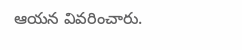ఆయన వివరించారు.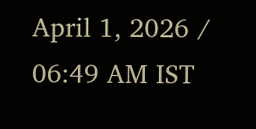April 1, 2026 / 06:49 AM IST